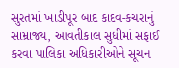સુરતમાં ખાડીપૂર બાદ કાદવ-કચરાનું સામ્રાજ્ય, આવતીકાલ સુધીમાં સફાઈ કરવા પાલિકા અધિકારીઓને સૂચન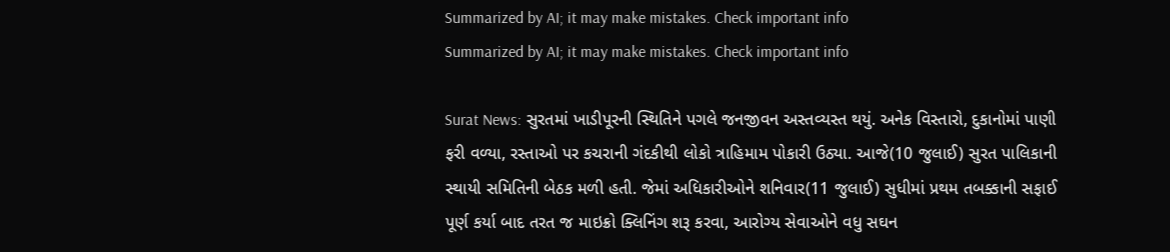Summarized by AI; it may make mistakes. Check important info
Summarized by AI; it may make mistakes. Check important info

Surat News: સુરતમાં ખાડીપૂરની સ્થિતિને પગલે જનજીવન અસ્તવ્યસ્ત થયું. અનેક વિસ્તારો, દુકાનોમાં પાણી ફરી વળ્યા, રસ્તાઓ પર કચરાની ગંદકીથી લોકો ત્રાહિમામ પોકારી ઉઠ્યા. આજે(10 જુલાઈ) સુરત પાલિકાની સ્થાયી સમિતિની બેઠક મળી હતી. જેમાં અધિકારીઓને શનિવાર(11 જુલાઈ) સુધીમાં પ્રથમ તબક્કાની સફાઈ પૂર્ણ કર્યા બાદ તરત જ માઇક્રો ક્લિનિંગ શરૂ કરવા, આરોગ્ય સેવાઓને વધુ સઘન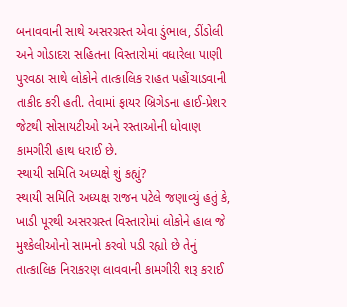બનાવવાની સાથે અસરગ્રસ્ત એવા ડુંભાલ, ડીંડોલી અને ગોડાદરા સહિતના વિસ્તારોમાં વધારેલા પાણી પુરવઠા સાથે લોકોને તાત્કાલિક રાહત પહોંચાડવાની તાકીદ કરી હતી. તેવામાં ફાયર બ્રિગેડના હાઈ-પ્રેશર જેટથી સોસાયટીઓ અને રસ્તાઓની ધોવાણ કામગીરી હાથ ધરાઈ છે.
સ્થાયી સમિતિ અધ્યક્ષે શું કહ્યું?
સ્થાયી સમિતિ અધ્યક્ષ રાજન પટેલે જણાવ્યું હતું કે, ખાડી પૂરથી અસરગ્રસ્ત વિસ્તારોમાં લોકોને હાલ જે મુશ્કેલીઓનો સામનો કરવો પડી રહ્યો છે તેનું તાત્કાલિક નિરાકરણ લાવવાની કામગીરી શરૂ કરાઈ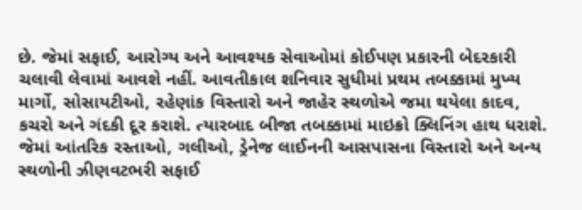છે. જેમાં સફાઈ, આરોગ્ય અને આવશ્યક સેવાઓમાં કોઈપણ પ્રકારની બેદરકારી ચલાવી લેવામાં આવશે નહીં. આવતીકાલ શનિવાર સુધીમાં પ્રથમ તબક્કામાં મુખ્ય માર્ગો, સોસાયટીઓ, રહેણાંક વિસ્તારો અને જાહેર સ્થળોએ જમા થયેલા કાદવ, કચરો અને ગંદકી દૂર કરાશે. ત્યારબાદ બીજા તબક્કામાં માઇક્રો ક્લિનિંગ હાથ ધરાશે. જેમાં આંતરિક રસ્તાઓ, ગલીઓ, ડ્રેનેજ લાઈનની આસપાસના વિસ્તારો અને અન્ય સ્થળોની ઝીણવટભરી સફાઈ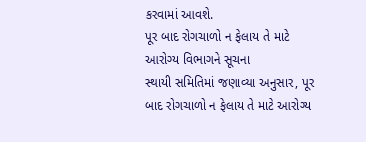કરવામાં આવશે.
પૂર બાદ રોગચાળો ન ફેલાય તે માટે આરોગ્ય વિભાગને સૂચના
સ્થાયી સમિતિમાં જણાવ્યા અનુસાર, પૂર બાદ રોગચાળો ન ફેલાય તે માટે આરોગ્ય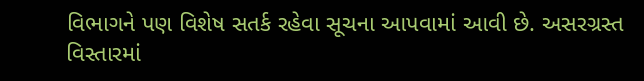વિભાગને પણ વિશેષ સતર્ક રહેવા સૂચના આપવામાં આવી છે. અસરગ્રસ્ત વિસ્તારમાં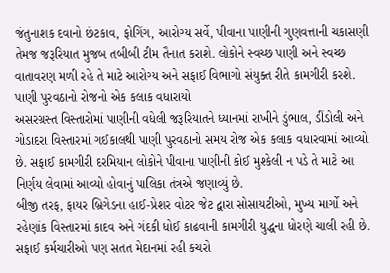જંતુનાશક દવાનો છંટકાવ, ફોગિંગ, આરોગ્ય સર્વે, પીવાના પાણીની ગુણવત્તાની ચકાસણી તેમજ જરૂરિયાત મુજબ તબીબી ટીમ તૈનાત કરાશે. લોકોને સ્વચ્છ પાણી અને સ્વચ્છ વાતાવરણ મળી રહે તે માટે આરોગ્ય અને સફાઈ વિભાગો સંયુક્ત રીતે કામગીરી કરશે.
પાણી પુરવઠાનો રોજનો એક કલાક વધારાયો
અસરગ્રસ્ત વિસ્તારોમાં પાણીની વધેલી જરૂરિયાતને ધ્યાનમાં રાખીને ડુંભાલ, ડીંડોલી અને ગોડાદરા વિસ્તારમાં ગઈકાલથી પાણી પુરવઠાનો સમય રોજ એક કલાક વધારવામાં આવ્યો છે. સફાઈ કામગીરી દરમિયાન લોકોને પીવાના પાણીની કોઈ મુશ્કેલી ન પડે તે માટે આ નિર્ણય લેવામાં આવ્યો હોવાનું પાલિકા તંત્રએ જણાવ્યું છે.
બીજી તરફ, ફાયર બ્રિગેડના હાઈ-પ્રેશર વોટર જેટ દ્વારા સોસાયટીઓ, મુખ્ય માર્ગો અને રહેણાંક વિસ્તારમાં કાદવ અને ગંદકી ધોઈ કાઢવાની કામગીરી યુદ્ધના ધોરણે ચાલી રહી છે. સફાઈ કર્મચારીઓ પણ સતત મેદાનમાં રહી કચરો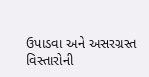ઉપાડવા અને અસરગ્રસ્ત વિસ્તારોની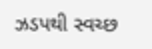ઝડપથી સ્વચ્છ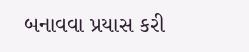બનાવવા પ્રયાસ કરી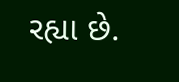રહ્યા છે.